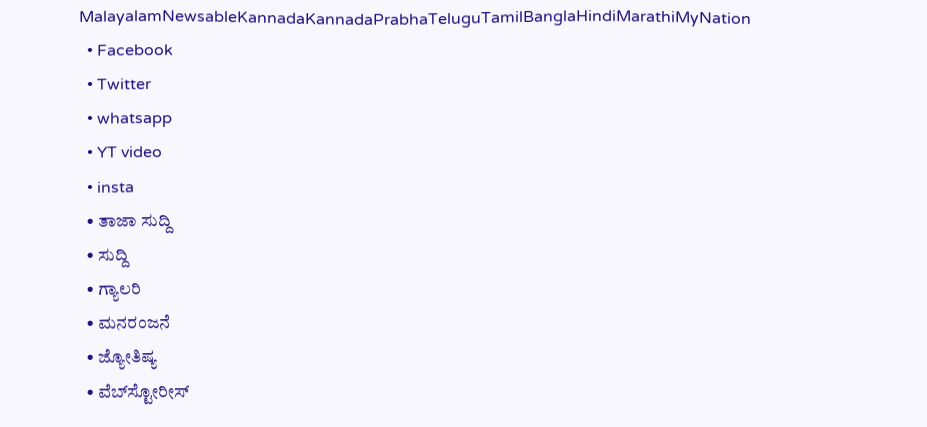MalayalamNewsableKannadaKannadaPrabhaTeluguTamilBanglaHindiMarathiMyNation
  • Facebook
  • Twitter
  • whatsapp
  • YT video
  • insta
  • ತಾಜಾ ಸುದ್ದಿ
  • ಸುದ್ದಿ
  • ಗ್ಯಾಲರಿ
  • ಮನರಂಜನೆ
  • ಜ್ಯೋತಿಷ್ಯ
  • ವೆಬ್‌ಸ್ಟೋರೀಸ್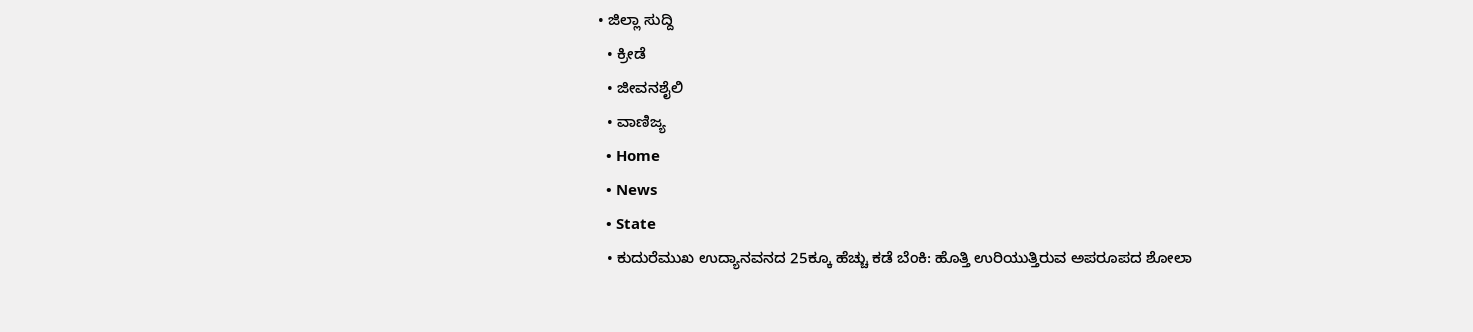• ಜಿಲ್ಲಾ ಸುದ್ದಿ
  • ಕ್ರೀಡೆ
  • ಜೀವನಶೈಲಿ
  • ವಾಣಿಜ್ಯ
  • Home
  • News
  • State
  • ಕುದುರೆಮುಖ ಉದ್ಯಾನವನದ 25ಕ್ಕೂ ಹೆಚ್ಚು ಕಡೆ ಬೆಂಕಿ: ಹೊತ್ತಿ ಉರಿಯುತ್ತಿರುವ ಅಪರೂಪದ ಶೋಲಾ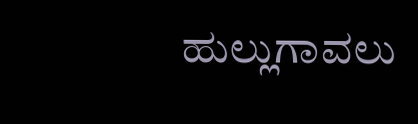ಹುಲ್ಲುಗಾವಲು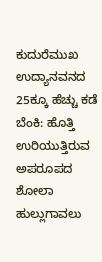ಕುದುರೆಮುಖ ಉದ್ಯಾನವನದ 25ಕ್ಕೂ ಹೆಚ್ಚು ಕಡೆ ಬೆಂಕಿ: ಹೊತ್ತಿ ಉರಿಯುತ್ತಿರುವ ಅಪರೂಪದ ಶೋಲಾ ಹುಲ್ಲುಗಾವಲು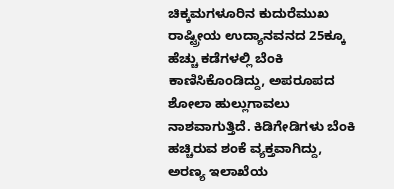ಚಿಕ್ಕಮಗಳೂರಿನ ಕುದುರೆಮುಖ ರಾಷ್ಟ್ರೀಯ ಉದ್ಯಾನವನದ 25ಕ್ಕೂ ಹೆಚ್ಚು ಕಡೆಗಳಲ್ಲಿ ಬೆಂಕಿ ಕಾಣಿಸಿಕೊಂಡಿದ್ದು, ಅಪರೂಪದ ಶೋಲಾ ಹುಲ್ಲುಗಾವಲು ನಾಶವಾಗುತ್ತಿದೆ. ಕಿಡಿಗೇಡಿಗಳು ಬೆಂಕಿ ಹಚ್ಚಿರುವ ಶಂಕೆ ವ್ಯಕ್ತವಾಗಿದ್ದು, ಅರಣ್ಯ ಇಲಾಖೆಯ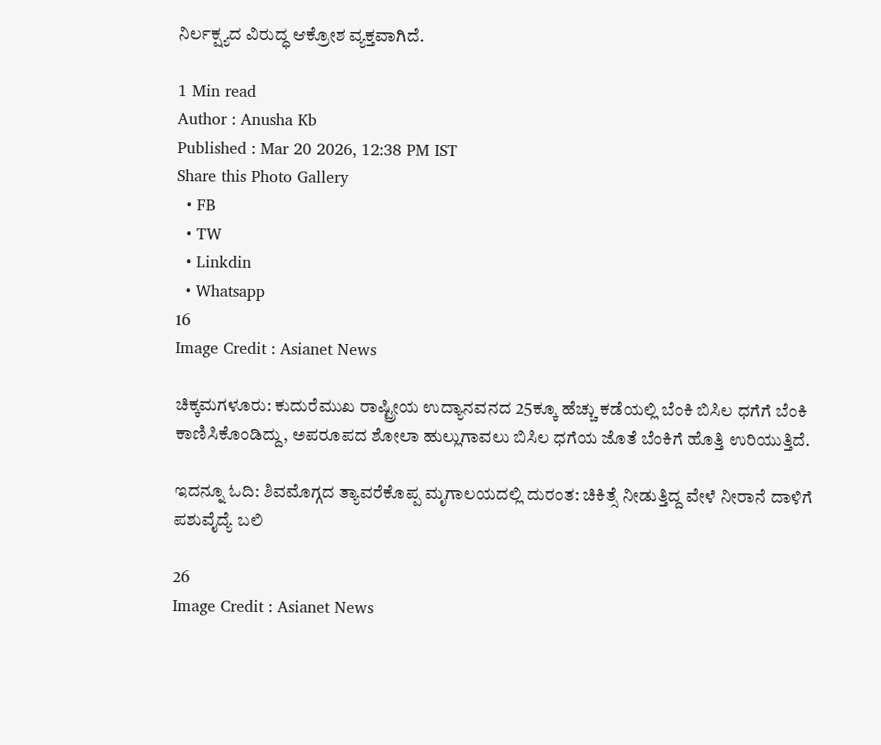ನಿರ್ಲಕ್ಷ್ಯದ ವಿರುದ್ಧ ಆಕ್ರೋಶ ವ್ಯಕ್ತವಾಗಿದೆ.

1 Min read
Author : Anusha Kb
Published : Mar 20 2026, 12:38 PM IST
Share this Photo Gallery
  • FB
  • TW
  • Linkdin
  • Whatsapp
16
Image Credit : Asianet News

ಚಿಕ್ಕಮಗಳೂರು: ಕುದುರೆಮುಖ ರಾಷ್ಟ್ರೀಯ ಉದ್ಯಾನವನದ 25ಕ್ಕೂ ಹೆಚ್ಚು ಕಡೆಯಲ್ಲಿ ಬೆಂಕಿ ಬಿಸಿಲ ಧಗೆಗೆ ಬೆಂಕಿ ಕಾಣಿಸಿಕೊಂಡಿದ್ದು, ಅಪರೂಪದ ಶೋಲಾ ಹುಲ್ಲುಗಾವಲು ಬಿಸಿಲ ಧಗೆಯ ಜೊತೆ ಬೆಂಕಿಗೆ ಹೊತ್ತಿ ಉರಿಯುತ್ತಿದೆ.

ಇದನ್ನೂ ಓದಿ: ಶಿವಮೊಗ್ಗದ ತ್ಯಾವರೆಕೊಪ್ಪ ಮೃಗಾಲಯದಲ್ಲಿ ದುರಂತ: ಚಿಕಿತ್ಸೆ ನೀಡುತ್ತಿದ್ದ ವೇಳೆ ನೀರಾನೆ ದಾಳಿಗೆ ಪಶುವೈದ್ಯೆ ಬಲಿ

26
Image Credit : Asianet News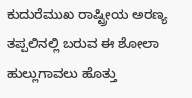ಕುದುರೆಮುಖ ರಾಷ್ಟ್ರೀಯ ಅರಣ್ಯ ತಪ್ಪಲಿನಲ್ಲಿ ಬರುವ ಈ ಶೋಲಾ ಹುಲ್ಲುಗಾವಲು ಹೊತ್ತು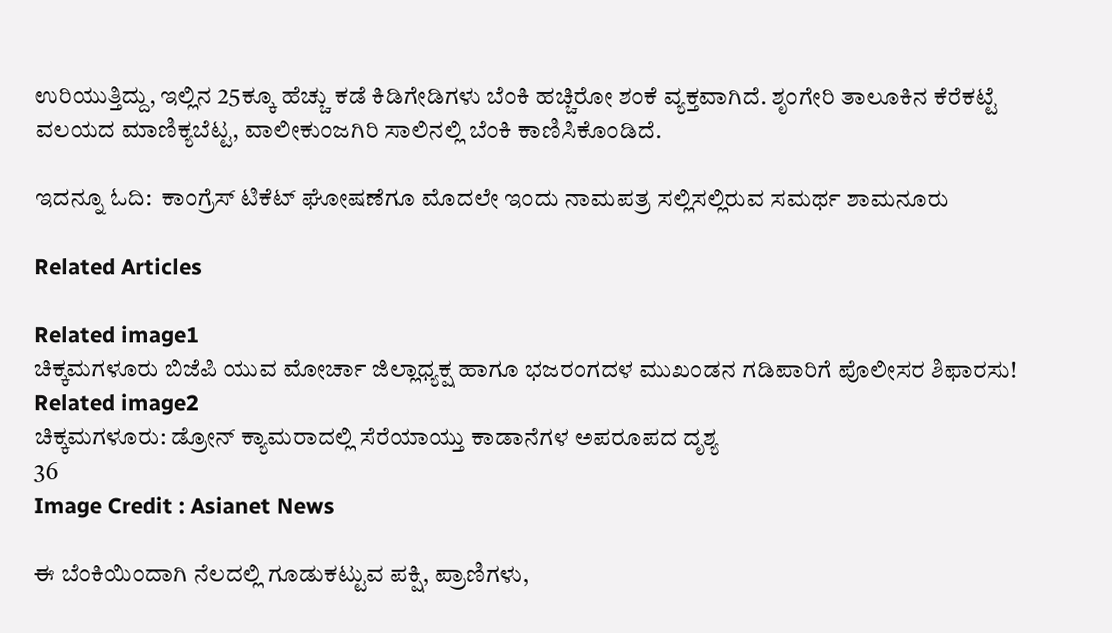ಉರಿಯುತ್ತಿದ್ದು, ಇಲ್ಲಿನ 25ಕ್ಕೂ ಹೆಚ್ಚು ಕಡೆ ಕಿಡಿಗೇಡಿಗಳು ಬೆಂಕಿ ಹಚ್ಚಿರೋ ಶಂಕೆ ವ್ಯಕ್ತವಾಗಿದೆ. ಶೃಂಗೇರಿ ತಾಲೂಕಿನ ಕೆರೆಕಟ್ಟೆ ವಲಯದ ಮಾಣಿಕ್ಯಬೆಟ್ಟ, ವಾಲೀಕುಂಜಗಿರಿ ಸಾಲಿನಲ್ಲಿ ಬೆಂಕಿ ಕಾಣಿಸಿಕೊಂಡಿದೆ.

ಇದನ್ನೂ ಓದಿ:  ಕಾಂಗ್ರೆಸ್ ಟಿಕೆಟ್ ಘೋಷಣೆಗೂ ಮೊದಲೇ ಇಂದು ನಾಮಪತ್ರ ಸಲ್ಲಿಸಲ್ಲಿರುವ ಸಮರ್ಥ ಶಾಮನೂರು

Related Articles

Related image1
ಚಿಕ್ಕಮಗಳೂರು ಬಿಜೆಪಿ ಯುವ ಮೋರ್ಚಾ ಜಿಲ್ಲಾಧ್ಯಕ್ಷ ಹಾಗೂ ಭಜರಂಗದಳ ಮುಖಂಡನ ಗಡಿಪಾರಿಗೆ ಪೊಲೀಸರ ಶಿಫಾರಸು!
Related image2
ಚಿಕ್ಕಮಗಳೂರು: ಡ್ರೋನ್ ಕ್ಯಾಮರಾದಲ್ಲಿ ಸೆರೆಯಾಯ್ತು ಕಾಡಾನೆಗಳ ಅಪರೂಪದ ದೃಶ್ಯ
36
Image Credit : Asianet News

ಈ ಬೆಂಕಿಯಿಂದಾಗಿ ನೆಲದಲ್ಲಿ ಗೂಡುಕಟ್ಟುವ ಪಕ್ಷಿ, ಪ್ರಾಣಿಗಳು,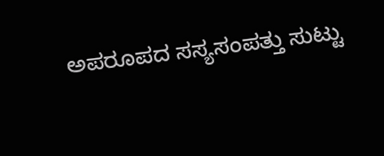ಅಪರೂಪದ ಸಸ್ಯಸಂಪತ್ತು ಸುಟ್ಟು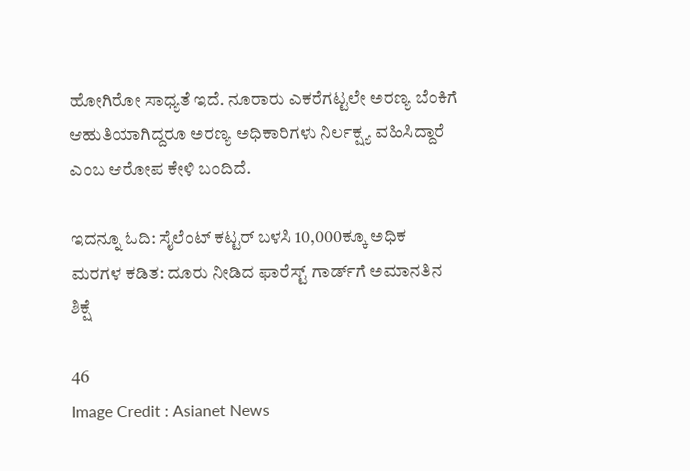ಹೋಗಿರೋ ಸಾಧ್ಯತೆ ಇದೆ. ನೂರಾರು ಎಕರೆಗಟ್ಟಲೇ ಅರಣ್ಯ ಬೆಂಕಿಗೆ ಆಹುತಿಯಾಗಿದ್ದರೂ ಅರಣ್ಯ ಅಧಿಕಾರಿಗಳು ನಿರ್ಲಕ್ಷ್ಯ ವಹಿಸಿದ್ದಾರೆ ಎಂಬ ಆರೋಪ ಕೇಳಿ ಬಂದಿದೆ.

ಇದನ್ನೂ ಓದಿ: ಸೈಲೆಂಟ್ ಕಟ್ಟರ್ ಬಳಸಿ 10,000ಕ್ಕೂ ಅಧಿಕ ಮರಗಳ ಕಡಿತ: ದೂರು ನೀಡಿದ ಫಾರೆಸ್ಟ್ ಗಾರ್ಡ್‌ಗೆ ಅಮಾನತಿನ ಶಿಕ್ಷೆ

46
Image Credit : Asianet News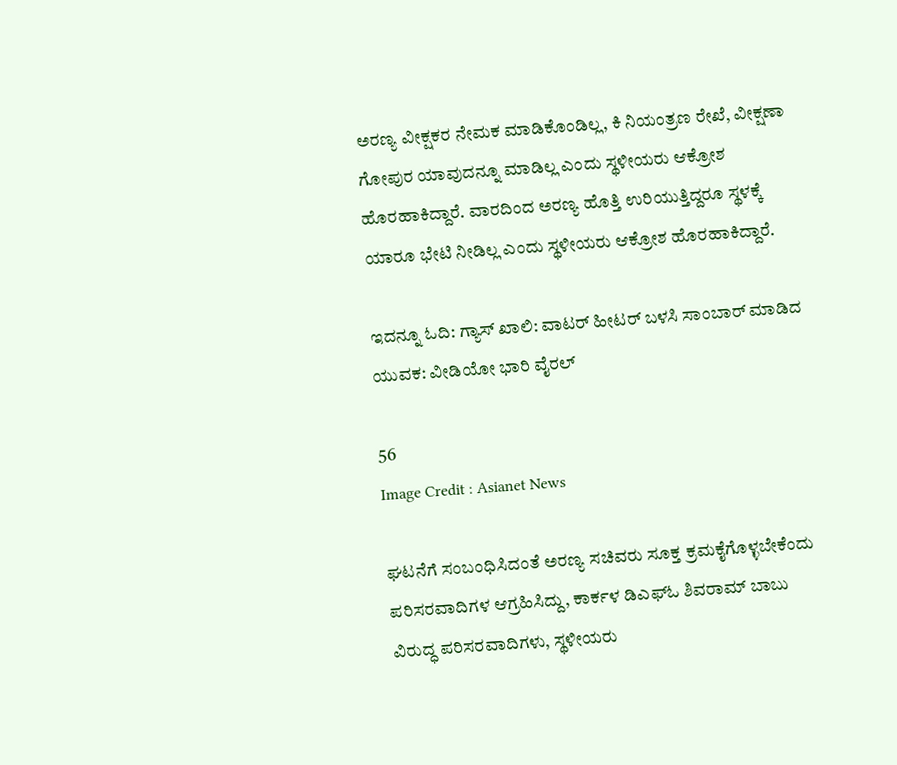ಅರಣ್ಯ ವೀಕ್ಷಕರ ನೇಮಕ ಮಾಡಿಕೊಂಡಿಲ್ಲ, ಕಿ ನಿಯಂತ್ರಣ ರೇಖೆ, ವೀಕ್ಷಣಾ ಗೋಪುರ ಯಾವುದನ್ನೂ ಮಾಡಿಲ್ಲ ಎಂದು ಸ್ಥಳೀಯರು ಆಕ್ರೋಶ ಹೊರಹಾಕಿದ್ದಾರೆ. ವಾರದಿಂದ ಅರಣ್ಯ ಹೊತ್ತಿ ಉರಿಯುತ್ತಿದ್ದರೂ ಸ್ಥಳಕ್ಕೆ ಯಾರೂ ಭೇಟಿ ನೀಡಿಲ್ಲ ಎಂದು ಸ್ಥಳೀಯರು ಆಕ್ರೋಶ ಹೊರಹಾಕಿದ್ದಾರೆ.

ಇದನ್ನೂ ಓದಿ: ಗ್ಯಾಸ್ ಖಾಲಿ: ವಾಟರ್‌ ಹೀಟರ್ ಬಳಸಿ ಸಾಂಬಾರ್ ಮಾಡಿದ ಯುವಕ: ವೀಡಿಯೋ ಭಾರಿ ವೈರಲ್

56
Image Credit : Asianet News

ಘಟನೆಗೆ ಸಂಬಂಧಿಸಿದಂತೆ ಅರಣ್ಯ ಸಚಿವರು ಸೂಕ್ತ ಕ್ರಮಕೈಗೊಳ್ಳಬೇಕೆಂದು ಪರಿಸರವಾದಿಗಳ ಆಗ್ರಹಿಸಿದ್ದು, ಕಾರ್ಕಳ ಡಿಎಫ್ಓ ಶಿವರಾಮ್ ಬಾಬು ವಿರುದ್ಧ ಪರಿಸರವಾದಿಗಳು, ಸ್ಥಳೀಯರು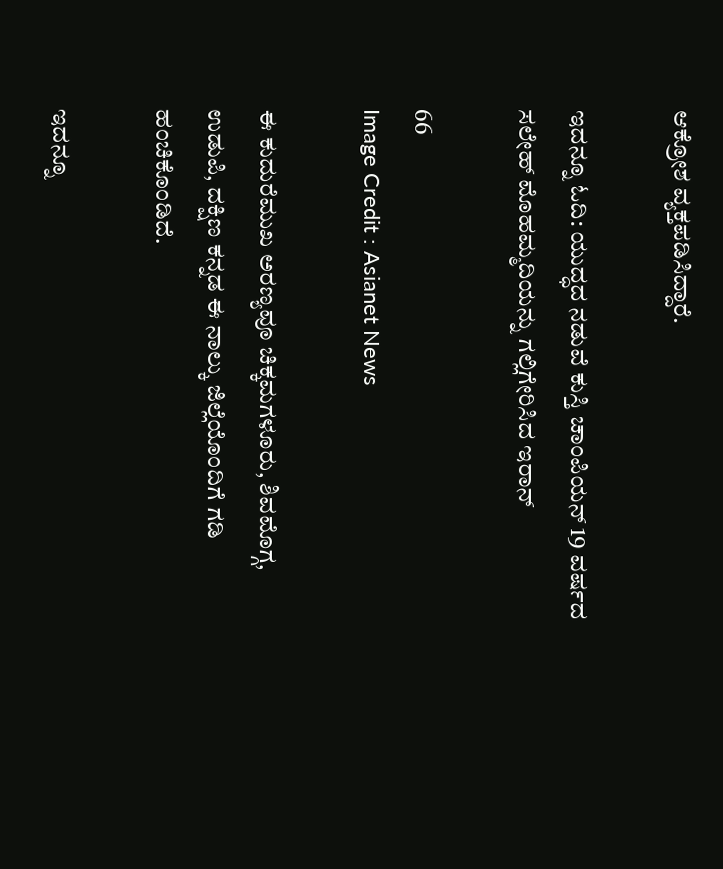ಆಕ್ರೋಶ ವ್ಯಕ್ತಪಡಿಸಿದ್ದಾರೆ.

ಇದನ್ನೂ ಓದಿ: ಯುದ್ಧದ ನಡುವೆ ಕುಸ್ತಿ ಚಾಂಪಿಯನ್ 19 ವರ್ಷದ ಸಲೇಹ್ ಮೊಹಮ್ಮದಿಯನ್ನು ಗಲ್ಲಿಗೇರಿಸಿದ ಇರಾನ್

66
Image Credit : Asianet News

ಈ ಕುದುರೆಮುಖ ಅರಣ್ಯವೂ ಚಿಕ್ಕಮಗಳೂರು, ಶಿವಮೊಗ್ಗ, ಉಡುಪಿ, ದಕ್ಷಿಣ ಕನ್ನಡ ಈ ನಾಲ್ಕು ಜಿಲ್ಲೆಯೊಂದಿಗೆ ಗಡಿ ಹಂಚಿಕೊಂಡಿದೆ.

ಇದನ್ನೂ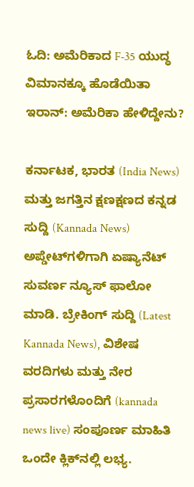ಓದಿ: ಅಮೆರಿಕಾದ F-35 ಯುದ್ಧ ವಿಮಾನಕ್ಕೂ ಹೊಡೆಯಿತಾ ಇರಾನ್: ಅಮೆರಿಕಾ ಹೇಳಿದ್ದೇನು?

ಕರ್ನಾಟಕ, ಭಾರತ (India News) ಮತ್ತು ಜಗತ್ತಿನ ಕ್ಷಣಕ್ಷಣದ ಕನ್ನಡ ಸುದ್ದಿ (Kannada News) ಅಪ್ಡೇಟ್‌ಗಳಿಗಾಗಿ ಏಷ್ಯಾನೆಟ್ ಸುವರ್ಣ ನ್ಯೂಸ್‌ ಫಾಲೋ ಮಾಡಿ. ಬ್ರೇಕಿಂಗ್ ಸುದ್ದಿ (Latest Kannada News), ವಿಶೇಷ ವರದಿಗಳು ಮತ್ತು ನೇರ ಪ್ರಸಾರಗಳೊಂದಿಗೆ (kannada news live) ಸಂಪೂರ್ಣ ಮಾಹಿತಿ ಒಂದೇ ಕ್ಲಿಕ್‌ನಲ್ಲಿ ಲಭ್ಯ.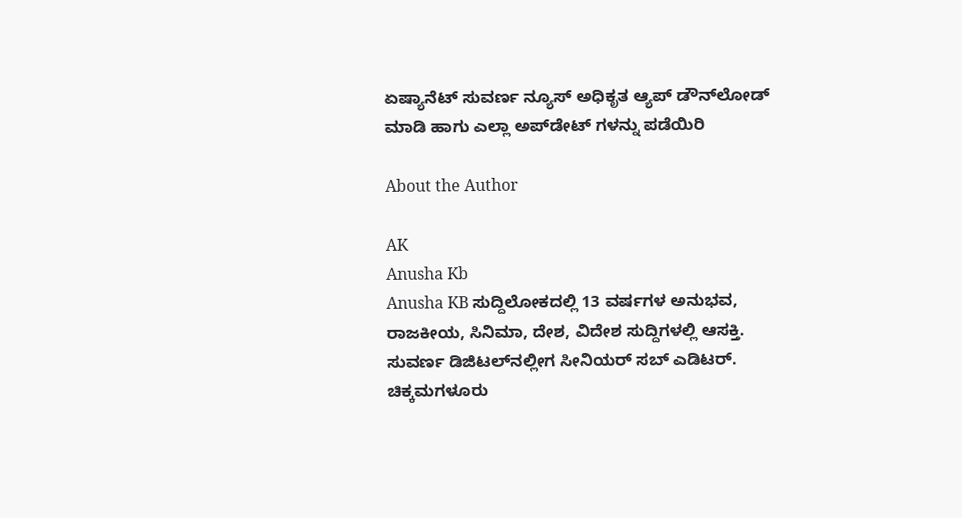ಏಷ್ಯಾನೆಟ್ ಸುವರ್ಣ ನ್ಯೂಸ್ ಅಧಿಕೃತ ಆ್ಯಪ್ ಡೌನ್‌ಲೋಡ್ ಮಾಡಿ ಹಾಗು ಎಲ್ಲಾ ಅಪ್‌ಡೇಟ್ ಗಳನ್ನು ಪಡೆಯಿರಿ

About the Author

AK
Anusha Kb
Anusha KB ಸುದ್ದಿಲೋಕದಲ್ಲಿ 13 ವರ್ಷಗಳ ಅನುಭವ, ರಾಜಕೀಯ, ಸಿನಿಮಾ, ದೇಶ, ವಿದೇಶ ಸುದ್ದಿಗಳಲ್ಲಿ ಆಸಕ್ತಿ. ಸುವರ್ಣ ಡಿಜಿಟಲ್‌ನಲ್ಲೀಗ ಸೀನಿಯರ್ ಸಬ್ ಎಡಿಟರ್.
ಚಿಕ್ಕಮಗಳೂರು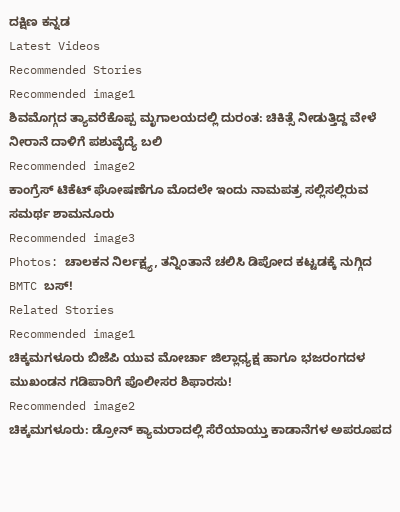ದಕ್ಷಿಣ ಕನ್ನಡ
Latest Videos
Recommended Stories
Recommended image1
ಶಿವಮೊಗ್ಗದ ತ್ಯಾವರೆಕೊಪ್ಪ ಮೃಗಾಲಯದಲ್ಲಿ ದುರಂತ: ಚಿಕಿತ್ಸೆ ನೀಡುತ್ತಿದ್ದ ವೇಳೆ ನೀರಾನೆ ದಾಳಿಗೆ ಪಶುವೈದ್ಯೆ ಬಲಿ
Recommended image2
ಕಾಂಗ್ರೆಸ್ ಟಿಕೆಟ್ ಘೋಷಣೆಗೂ ಮೊದಲೇ ಇಂದು ನಾಮಪತ್ರ ಸಲ್ಲಿಸಲ್ಲಿರುವ ಸಮರ್ಥ ಶಾಮನೂರು
Recommended image3
Photos: ಚಾಲಕನ ನಿರ್ಲಕ್ಷ್ಯ, ತನ್ನಿಂತಾನೆ ಚಲಿಸಿ ಡಿಪೋದ ಕಟ್ಟಡಕ್ಕೆ ನುಗ್ಗಿದ BMTC ಬಸ್!
Related Stories
Recommended image1
ಚಿಕ್ಕಮಗಳೂರು ಬಿಜೆಪಿ ಯುವ ಮೋರ್ಚಾ ಜಿಲ್ಲಾಧ್ಯಕ್ಷ ಹಾಗೂ ಭಜರಂಗದಳ ಮುಖಂಡನ ಗಡಿಪಾರಿಗೆ ಪೊಲೀಸರ ಶಿಫಾರಸು!
Recommended image2
ಚಿಕ್ಕಮಗಳೂರು: ಡ್ರೋನ್ ಕ್ಯಾಮರಾದಲ್ಲಿ ಸೆರೆಯಾಯ್ತು ಕಾಡಾನೆಗಳ ಅಪರೂಪದ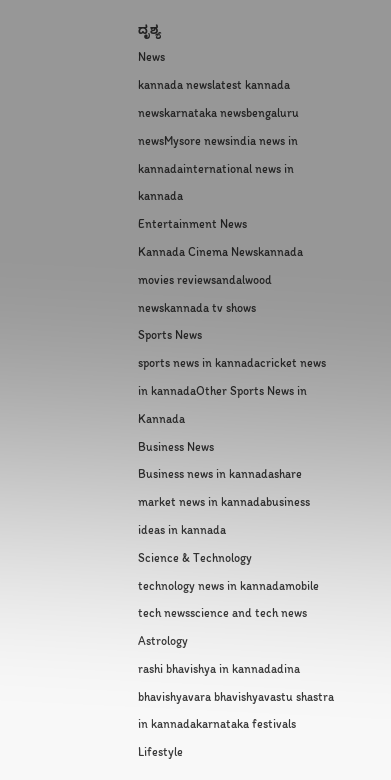ದೃಶ್ಯ
News
kannada newslatest kannada newskarnataka newsbengaluru newsMysore newsindia news in kannadainternational news in kannada
Entertainment News
Kannada Cinema Newskannada movies reviewsandalwood newskannada tv shows
Sports News
sports news in kannadacricket news in kannadaOther Sports News in Kannada
Business News
Business news in kannadashare market news in kannadabusiness ideas in kannada
Science & Technology
technology news in kannadamobile tech newsscience and tech news
Astrology
rashi bhavishya in kannadadina bhavishyavara bhavishyavastu shastra in kannadakarnataka festivals
Lifestyle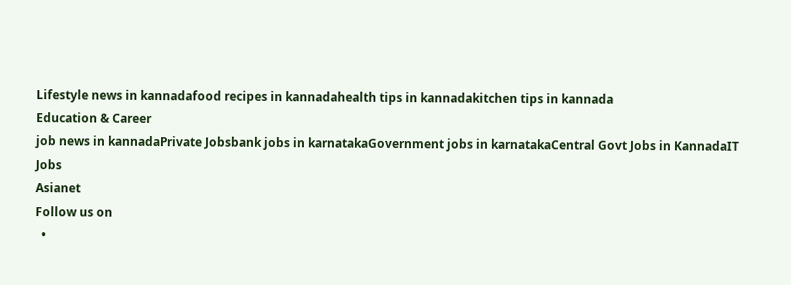Lifestyle news in kannadafood recipes in kannadahealth tips in kannadakitchen tips in kannada
Education & Career
job news in kannadaPrivate Jobsbank jobs in karnatakaGovernment jobs in karnatakaCentral Govt Jobs in KannadaIT Jobs
Asianet
Follow us on
  •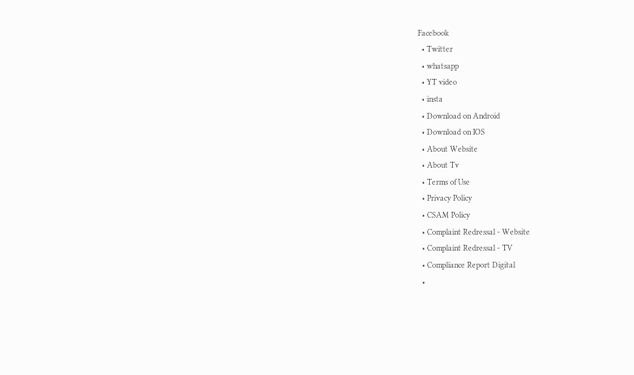Facebook
  • Twitter
  • whatsapp
  • YT video
  • insta
  • Download on Android
  • Download on IOS
  • About Website
  • About Tv
  • Terms of Use
  • Privacy Policy
  • CSAM Policy
  • Complaint Redressal - Website
  • Complaint Redressal - TV
  • Compliance Report Digital
  •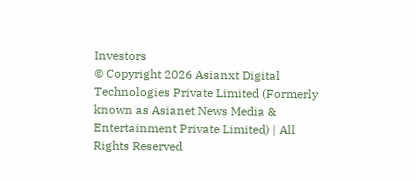Investors
© Copyright 2026 Asianxt Digital Technologies Private Limited (Formerly known as Asianet News Media & Entertainment Private Limited) | All Rights Reserved